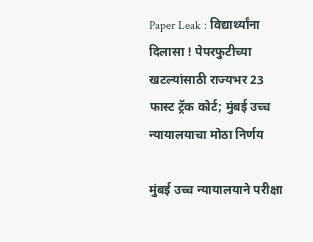Paper Leak : विद्यार्थ्यांना दिलासा ! पेपरफुटीच्या खटल्यांसाठी राज्यभर 23 फास्ट ट्रॅक कोर्ट; मुंबई उच्च न्यायालयाचा मोठा निर्णय

मुंबई उच्च न्यायालयाने परीक्षा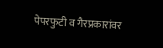पेपरफुटी व गैरप्रकारांवर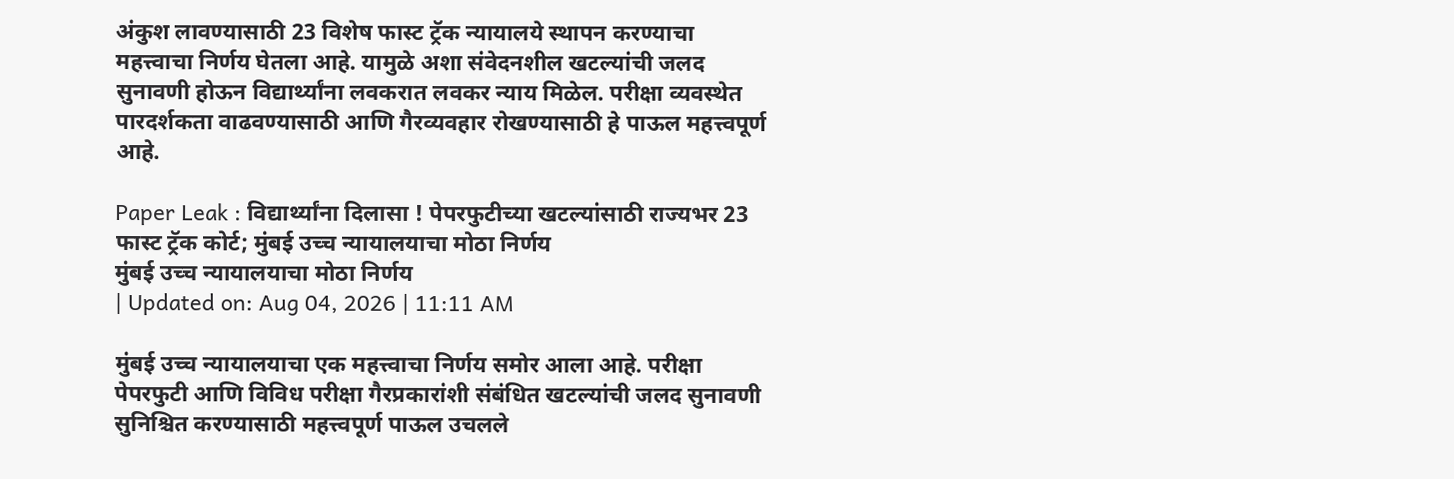अंकुश लावण्यासाठी 23 विशेष फास्ट ट्रॅक न्यायालये स्थापन करण्याचा महत्त्वाचा निर्णय घेतला आहे. यामुळे अशा संवेदनशील खटल्यांची जलद सुनावणी होऊन विद्यार्थ्यांना लवकरात लवकर न्याय मिळेल. परीक्षा व्यवस्थेत पारदर्शकता वाढवण्यासाठी आणि गैरव्यवहार रोखण्यासाठी हे पाऊल महत्त्वपूर्ण आहे.

Paper Leak : विद्यार्थ्यांना दिलासा ! पेपरफुटीच्या खटल्यांसाठी राज्यभर 23 फास्ट ट्रॅक कोर्ट; मुंबई उच्च न्यायालयाचा मोठा निर्णय
मुंबई उच्च न्यायालयाचा मोठा निर्णय
| Updated on: Aug 04, 2026 | 11:11 AM

मुंबई उच्च न्यायालयाचा एक महत्त्वाचा निर्णय समोर आला आहे. परीक्षा पेपरफुटी आणि विविध परीक्षा गैरप्रकारांशी संबंधित खटल्यांची जलद सुनावणी सुनिश्चित करण्यासाठी महत्त्वपूर्ण पाऊल उचलले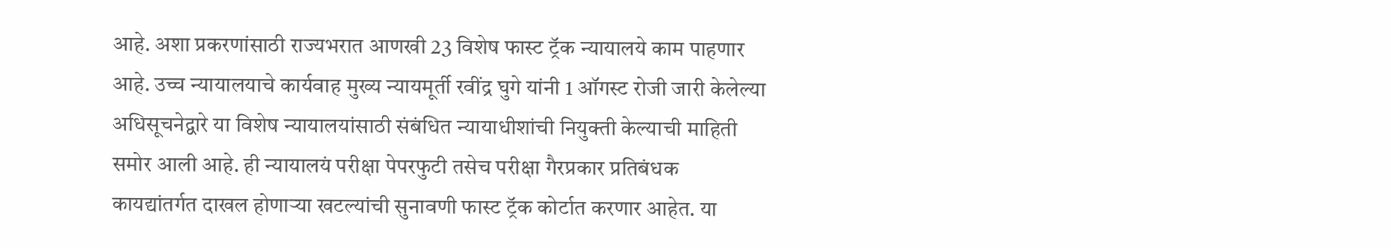आहे. अशा प्रकरणांसाठी राज्यभरात आणखी 23 विशेष फास्ट ट्रॅक न्यायालये काम पाहणार आहे. उच्च न्यायालयाचे कार्यवाह मुख्य न्यायमूर्ती रवींद्र घुगे यांनी 1 ऑगस्ट रोजी जारी केलेल्या अधिसूचनेद्वारे या विशेष न्यायालयांसाठी संबंधित न्यायाधीशांची नियुक्ती केल्याची माहिती समोर आली आहे. ही न्यायालयं परीक्षा पेपरफुटी तसेच परीक्षा गैरप्रकार प्रतिबंधक कायद्यांतर्गत दाखल होणाऱ्या खटल्यांची सुनावणी फास्ट ट्रॅक कोर्टात करणार आहेत. या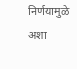निर्णयामुळे अशा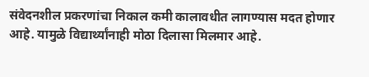संवेदनशील प्रकरणांचा निकाल कमी कालावधीत लागण्यास मदत होणार आहे. यामुळे विद्यार्थ्यांनाही मोठा दिलासा मिलमार आहे.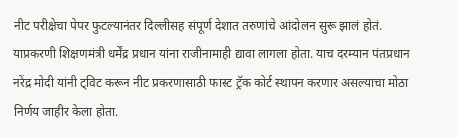नीट परीक्षेचा पेपर फुटल्यानंतर दिल्लीसह संपूर्ण देशात तरुणांचे आंदोलन सुरू झालं होतं. याप्रकरणी शिक्षणमंत्री धर्मेंद्र प्रधान यांना राजीनामाही द्यावा लागला होता. याच दरम्यान पंतप्रधान नरेंद्र मोदी यांनी ट्विट करून नीट प्रकरणासाठी फास्ट ट्रॅक कोर्ट स्थापन करणार असल्याचा मोठा निर्णय जाहीर केला होता.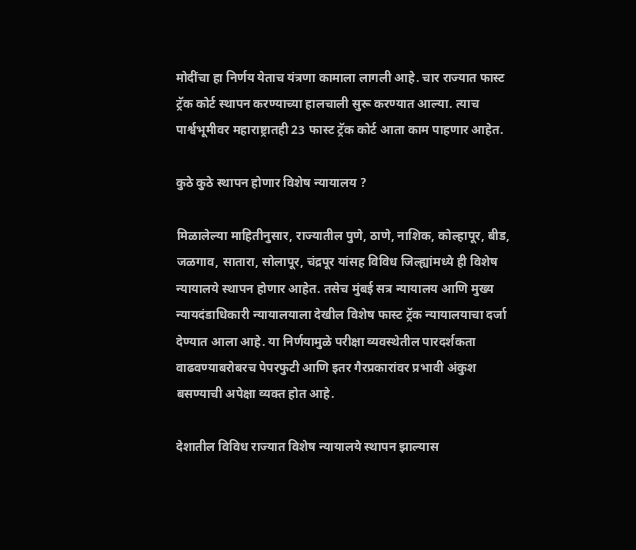मोदींचा हा निर्णय येताच यंत्रणा कामाला लागली आहे. चार राज्यात फास्ट ट्रॅक कोर्ट स्थापन करण्याच्या हालचाली सुरू करण्यात आल्या. त्याच पार्श्वभूमीवर महाराष्ट्रातही 23 फास्ट ट्रॅक कोर्ट आता काम पाहणार आहेत.

कुठे कुठे स्थापन होणार विशेष न्यायालय ?

मिळालेल्या माहितीनुसार, राज्यातील पुणे, ठाणे, नाशिक, कोल्हापूर, बीड, जळगाव, सातारा, सोलापूर, चंद्रपूर यांसह विविध जिल्ह्यांमध्ये ही विशेष न्यायालये स्थापन होणार आहेत. तसेच मुंबई सत्र न्यायालय आणि मुख्य न्यायदंडाधिकारी न्यायालयाला देखील विशेष फास्ट ट्रॅक न्यायालयाचा दर्जा देण्यात आला आहे. या निर्णयामुळे परीक्षा व्यवस्थेतील पारदर्शकता वाढवण्याबरोबरच पेपरफुटी आणि इतर गैरप्रकारांवर प्रभावी अंकुश बसण्याची अपेक्षा व्यक्त होत आहे.

देशातील विविध राज्यात विशेष न्यायालये स्थापन झाल्यास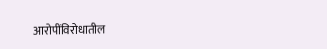आरोपींविरोधातील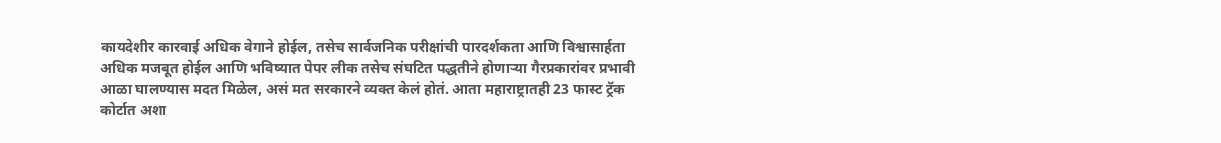कायदेशीर कारवाई अधिक वेगाने होईल, तसेच सार्वजनिक परीक्षांची पारदर्शकता आणि विश्वासार्हता अधिक मजबूत होईल आणि भविष्यात पेपर लीक तसेच संघटित पद्धतीने होणाऱ्या गैरप्रकारांवर प्रभावी आळा घालण्यास मदत मिळेल, असं मत सरकारने व्यक्त केलं होतं. आता महाराष्ट्रातही 23 फास्ट ट्रॅक कोर्टात अशा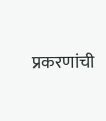प्रकरणांची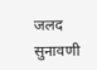जलद सुनावणी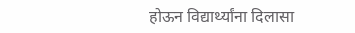होऊन विद्यार्थ्यांना दिलासा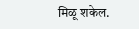मिळू शकेल.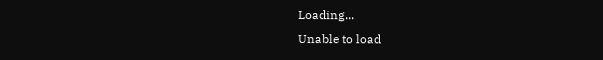Loading...
Unable to load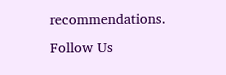recommendations.
Follow Us